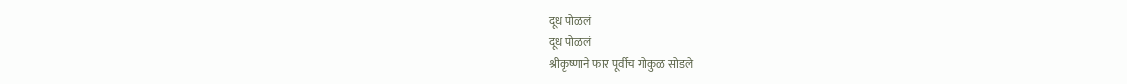दूध पोळलं
दूध पोळलं
श्रीकृष्णाने फार पूर्वीच गोकुळ सोडले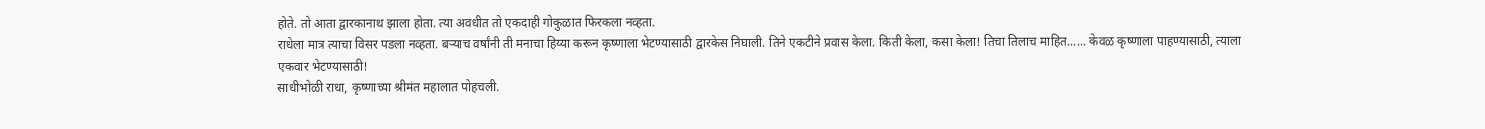होते. तो आता द्वारकानाथ झाला होता. त्या अवधीत तो एकदाही गोकुळात फिरकला नव्हता.
राधेला मात्र त्याचा विसर पडला नव्हता. बऱ्याच वर्षांनी ती मनाचा हिय्या करून कृष्णाला भेटण्यासाठी द्वारकेस निघाली. तिने एकटीने प्रवास केला. किती केला, कसा केला! तिचा तिलाच माहित...... केवळ कृष्णाला पाहण्यासाठी, त्याला एकवार भेटण्यासाठी!
साधीभोळी राधा, कृष्णाच्या श्रीमंत महालात पोहचली.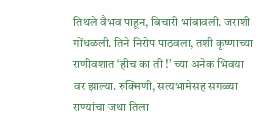तिथले वैभव पाहून, बिचारी भांबावली. जराशी गोंधळली. तिने निरोप पाठवला, तशी कृष्णाच्या राणीवशात ‘हीच का ती !’ च्या अनेक भिवया वर झाल्या. रुक्मिणी, सत्यभामेसह सगळ्या राण्यांचा जथा तिला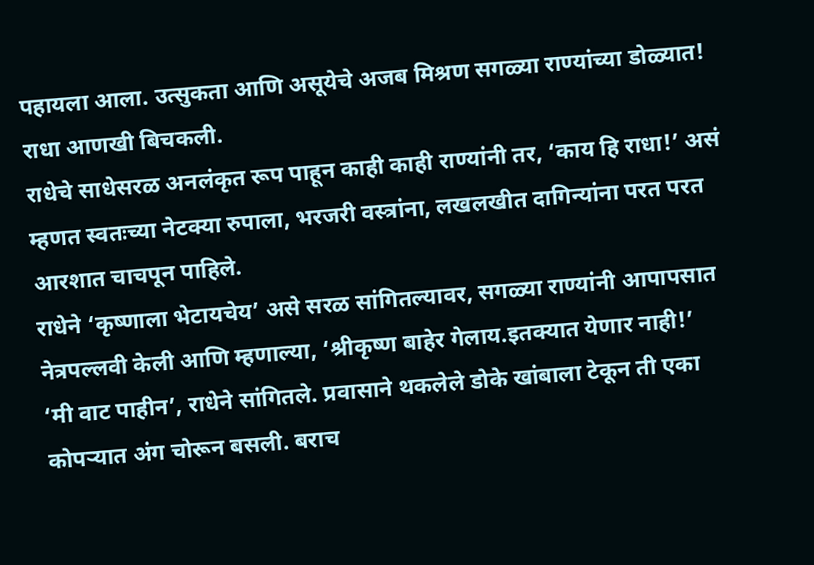पहायला आला. उत्सुकता आणि असूयेचे अजब मिश्रण सगळ्या राण्यांच्या डोळ्यात! राधा आणखी बिचकली.
राधेचे साधेसरळ अनलंकृत रूप पाहून काही काही राण्यांनी तर, ‘काय हि राधा!’ असं म्हणत स्वतःच्या नेटक्या रुपाला, भरजरी वस्त्रांना, लखलखीत दागिन्यांना परत परत आरशात चाचपून पाहिले.
राधेने ‘कृष्णाला भेटायचेय’ असे सरळ सांगितल्यावर, सगळ्या राण्यांनी आपापसात नेत्रपल्लवी केली आणि म्हणाल्या, ‘श्रीकृष्ण बाहेर गेलाय.इतक्यात येणार नाही!’
‘मी वाट पाहीन’, राधेने सांगितले. प्रवासाने थकलेले डोके खांबाला टेकून ती एका कोपऱ्यात अंग चोरून बसली. बराच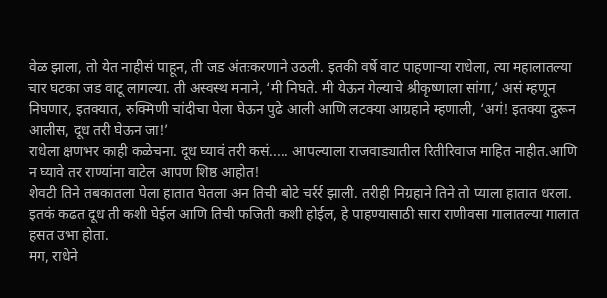वेळ झाला, तो येत नाहीसं पाहून, ती जड अंतःकरणाने उठली. इतकी वर्षे वाट पाहणाऱ्या राधेला, त्या महालातल्या चार घटका जड वाटू लागल्या. ती अस्वस्थ मनाने, ‘मी निघते. मी येऊन गेल्याचे श्रीकृष्णाला सांगा,’ असं म्हणून निघणार, इतक्यात, रुक्मिणी चांदीचा पेला घेऊन पुढे आली आणि लटक्या आग्रहाने म्हणाली, ‘अगं! इतक्या दुरून आलीस, दूध तरी घेऊन जा!’
राधेला क्षणभर काही कळेचना. दूध घ्यावं तरी कसं..... आपल्याला राजवाड्यातील रितीरिवाज माहित नाहीत.आणि न घ्यावे तर राण्यांना वाटेल आपण शिष्ठ आहोत!
शेवटी तिने तबकातला पेला हातात घेतला अन तिची बोटे चर्रर्र झाली. तरीही निग्रहाने तिने तो प्याला हातात धरला.
इतकं कढत दूध ती कशी घेईल आणि तिची फजिती कशी होईल, हे पाहण्यासाठी सारा राणीवसा गालातल्या गालात हसत उभा होता.
मग, राधेने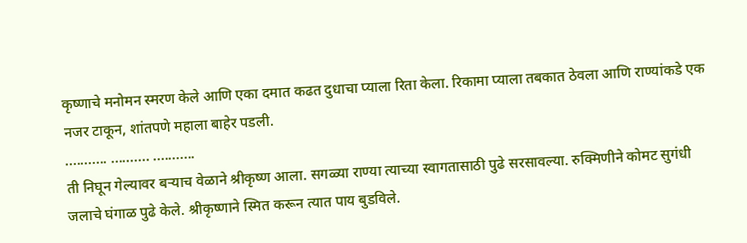कृष्णाचे मनोमन स्मरण केले आणि एका दमात कढत दुधाचा प्याला रिता केला. रिकामा प्याला तबकात ठेवला आणि राण्यांकडे एक नजर टाकून, शांतपणे महाला बाहेर पडली.
........... .......... ...........
ती निघून गेल्यावर बऱ्याच वेळाने श्रीकृष्ण आला. सगळ्या राण्या त्याच्या स्वागतासाठी पुढे सरसावल्या. रुक्मिणीने कोमट सुगंधी जलाचे घंगाळ पुढे केले. श्रीकृष्णाने स्मित करून त्यात पाय बुडविले.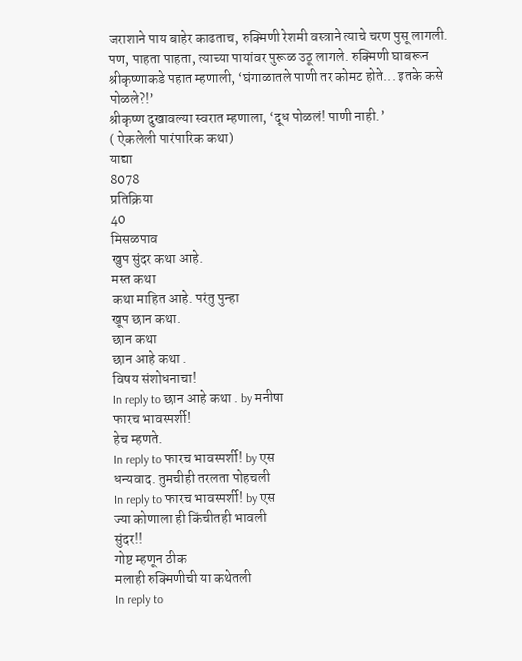जराशाने पाय बाहेर काढताच, रुक्मिणी रेशमी वस्त्राने त्याचे चरण पुसू लागली. पण, पाहता पाहता, त्याच्या पायांवर पुरूळ उठू लागले. रुक्मिणी घाबरून श्रीकृष्णाकडे पहात म्हणाली, ‘घंगाळातले पाणी तर कोमट होते... इतके कसे पोळले?!’
श्रीकृष्ण दुखावल्या स्वरात म्हणाला, ‘दूध पोळलं! पाणी नाही.’
( ऐकलेली पारंपारिक कथा)
याद्या
8078
प्रतिक्रिया
40
मिसळपाव
खुप सुंदर कथा आहे.
मस्त कथा
कथा माहित आहे. परंतु पुन्हा
खूप छान कथा.
छान कथा
छान आहे कथा .
विषय संशोधनाचा!
In reply to छान आहे कथा . by मनीषा
फारच भावस्पर्शी!
हेच म्हणते.
In reply to फारच भावस्पर्शी! by एस
धन्यवाद. तुमचीही तरलता पोहचली
In reply to फारच भावस्पर्शी! by एस
ज्या कोणाला ही किंचीतही भावली
सुंदर!!
गोष्ट म्हणून ठीक
मलाही रुक्मिणीची या कथेतली
In reply to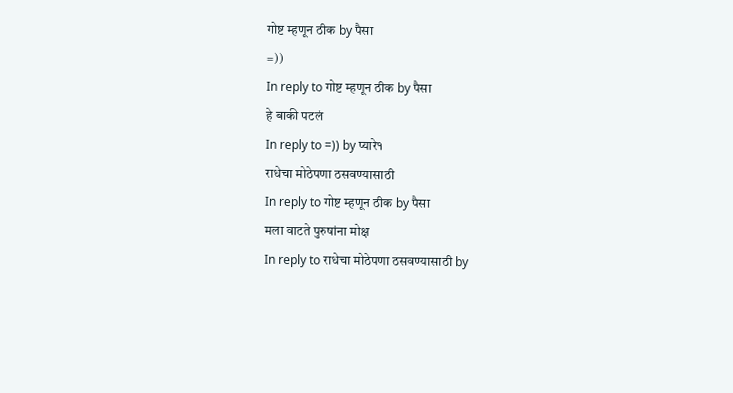गोष्ट म्हणून ठीक by पैसा
=))
In reply to गोष्ट म्हणून ठीक by पैसा
हे बाकी पटलं
In reply to =)) by प्यारे१
राधेचा मोठेपणा ठसवण्यासाठी
In reply to गोष्ट म्हणून ठीक by पैसा
मला वाटते पुरुषांना मोक्ष
In reply to राधेचा मोठेपणा ठसवण्यासाठी by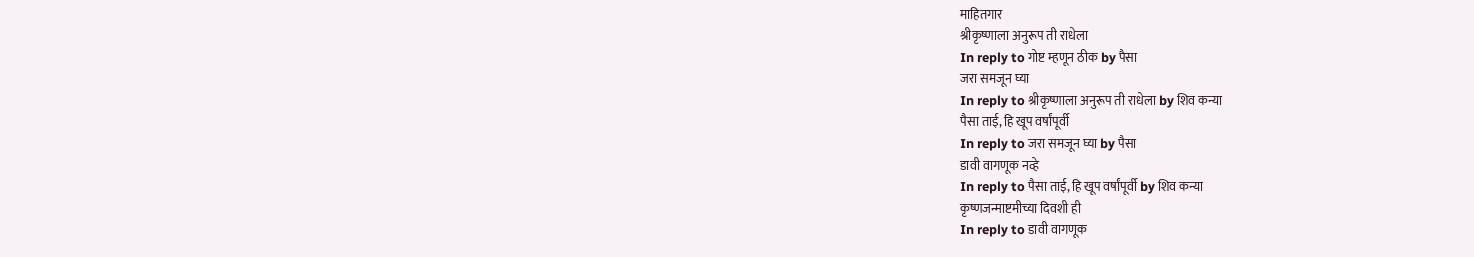माहितगार
श्रीकृष्णाला अनुरूप ती राधेला
In reply to गोष्ट म्हणून ठीक by पैसा
जरा समजून घ्या
In reply to श्रीकृष्णाला अनुरूप ती राधेला by शिव कन्या
पैसा ताई, हि खूप वर्षांपूर्वी
In reply to जरा समजून घ्या by पैसा
डावी वागणूक नव्हे
In reply to पैसा ताई, हि खूप वर्षांपूर्वी by शिव कन्या
कृष्णजन्माष्टमीच्या दिवशी ही
In reply to डावी वागणूक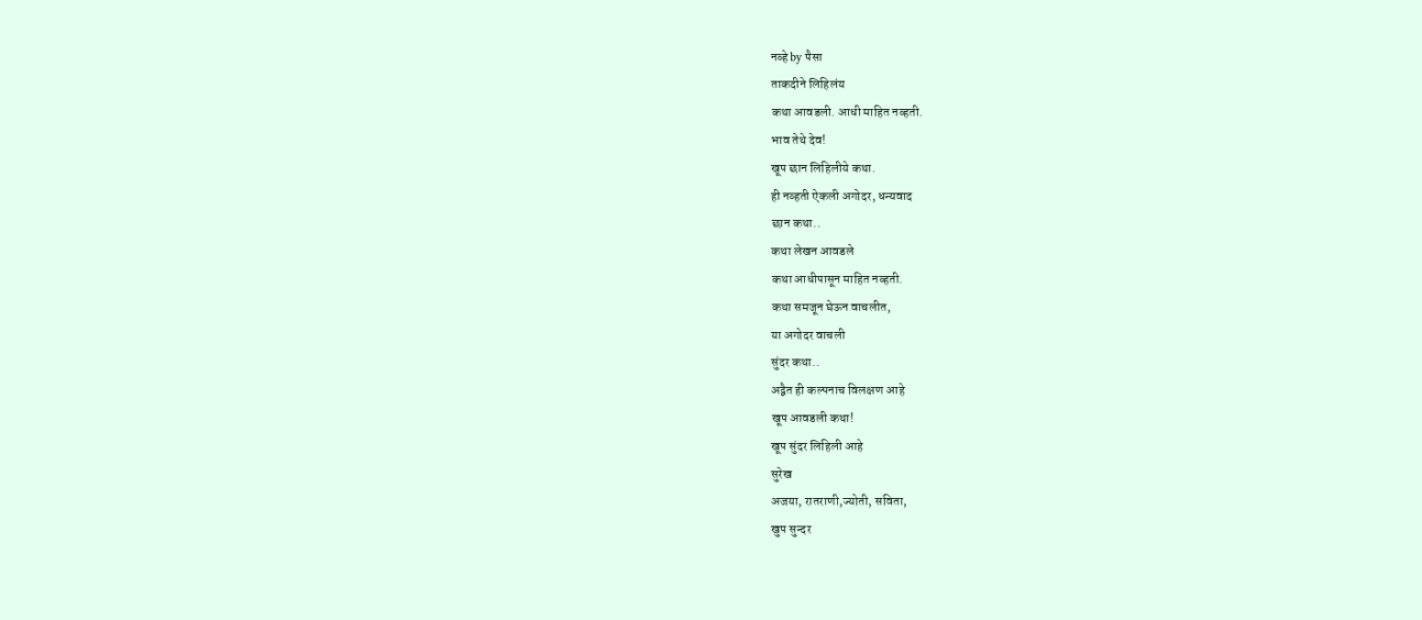नव्हे by पैसा
ताकदीने लिहिलंय
कथा आवडली. आधी माहित नव्हती.
भाव तेथे देव!
खूप छान लिहिलीये कथा.
ही नव्हती ऐकली अगोदर, धन्यवाद
छान कथा..
कथा लेखन आवडले
कथा आधीपासून माहित नव्हती.
कथा समजून घेऊन वाचलीत,
या अगोदर वाचली
सुंदर कथा..
अद्वैत ही कल्पनाच विलक्षण आहे
खूप आवडली कथा!
खूप सुंदर लिहिली आहे
सुरेख
अजया, रातराणी,ज्योती, सविता,
खुप सुन्दर